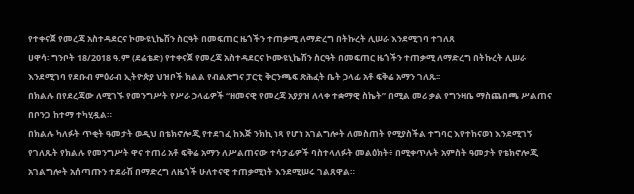የተቀናጀ የመረጃ አስተዳደርና ኮሙዩኒኬሽን ስርዓት በመፍጠር ዜጎችን ተጠቃሚ ለማድረግ በትኩረት ሊሠራ እንደሚገባ ተገለጸ
ሀዋሳ፡ ግንቦት 18/2018 ዓ.ም (ደሬቴድ) የተቀናጀ የመረጃ አስተዳደርና ኮሙዩኒኬሽን ስርዓት በመፍጠር ዜጎችን ተጠቃሚ ለማድረግ በትኩረት ሊሠራ እንደሚገባ የደቡብ ምዕራብ ኢትዮጵያ ህዝቦች ክልል የብልጽግና ፓርቲ ቅርንጫፍ ጽሕፈት ቤት ኃላፊ አቶ ፍቅሬ አማን ገለጹ፡፡
በክልሉ በየደረጃው ለሚገኙ የመንግሥት የሥራ ኃላፊዎች “ዘመናዊ የመረጃ አያያዝ ለላቀ ተቋማዊ ስኬት” በሚል መሪ ቃል የግንዛቤ ማስጨበጫ ሥልጠና በቦንጋ ከተማ ተካሂዷል።
በክልሉ ካለፉት ጥቂት ዓመታት ወዲህ በቴክኖሎጂ የተደገፈ ከእጅ ንክኪ ነጻ የሆነ አገልግሎት ለመስጠት የሚያስችል ተግባር እየተከናወነ እንደሚገኝ የገለጹት የክልሉ የመንግሥት ዋና ተጠሪ አቶ ፍቅሬ አማን ለሥልጠናው ተሳታፊዎች ባስተላለፉት መልዕክት፥ በሚቀጥሉት አምስት ዓመታት የቴክኖሎጂ አገልግሎት አሰጣጡን ተደራሽ በማድረግ ለዜጎች ሁለተናዊ ተጠቃሚነት እንደሚሠሩ ገልጸዋል።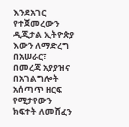እንደአገር የተጀመረውን ዲጂታል ኢትዮጵያ እውን ለማድረግ በአሠራር፣ በመረጃ አያያዝና በአገልግሎት አሰጣጥ ዘርፍ የሚታየውን ክፍተት ለመሸፈን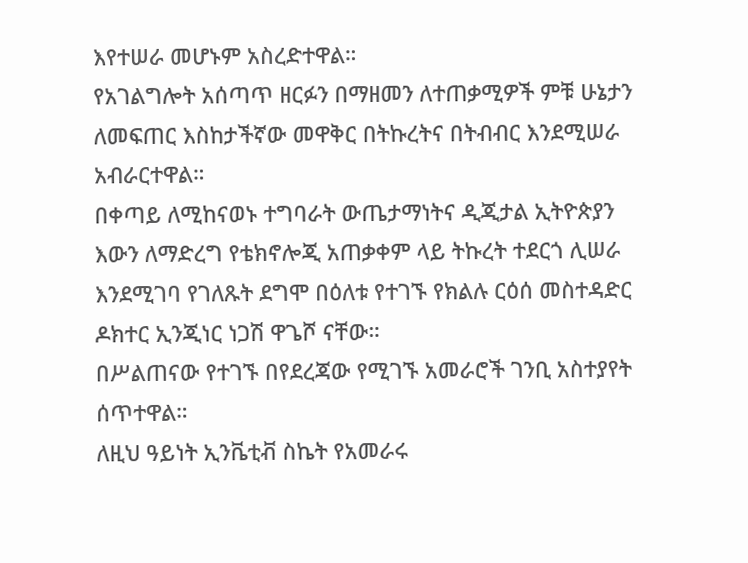እየተሠራ መሆኑም አስረድተዋል።
የአገልግሎት አሰጣጥ ዘርፉን በማዘመን ለተጠቃሚዎች ምቹ ሁኔታን ለመፍጠር እስከታችኛው መዋቅር በትኩረትና በትብብር እንደሚሠራ አብራርተዋል።
በቀጣይ ለሚከናወኑ ተግባራት ውጤታማነትና ዲጂታል ኢትዮጵያን እውን ለማድረግ የቴክኖሎጂ አጠቃቀም ላይ ትኩረት ተደርጎ ሊሠራ እንደሚገባ የገለጹት ደግሞ በዕለቱ የተገኙ የክልሉ ርዕሰ መስተዳድር ዶክተር ኢንጂነር ነጋሽ ዋጌሾ ናቸው።
በሥልጠናው የተገኙ በየደረጃው የሚገኙ አመራሮች ገንቢ አስተያየት ሰጥተዋል።
ለዚህ ዓይነት ኢንቬቲቭ ስኬት የአመራሩ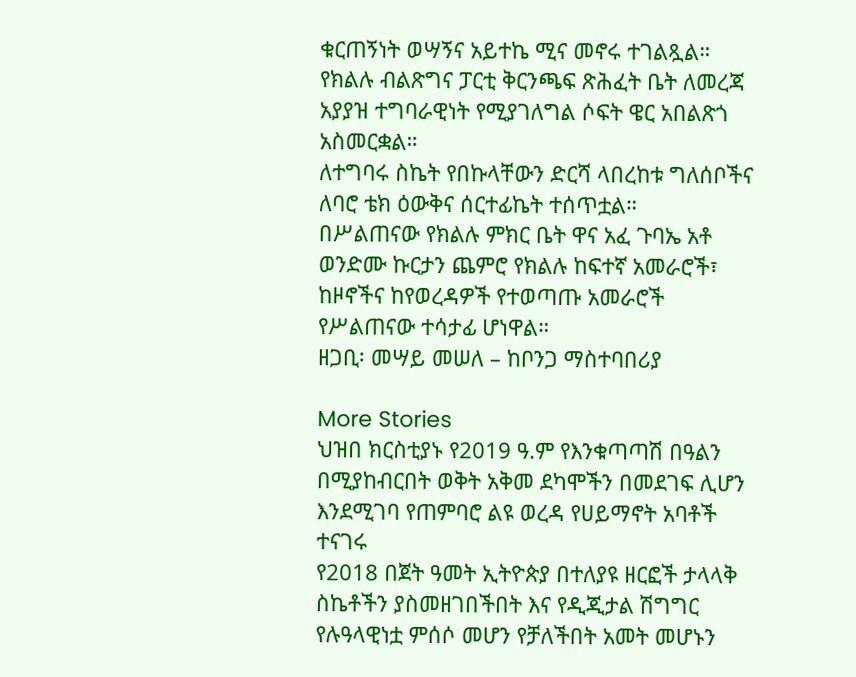ቁርጠኝነት ወሣኝና አይተኬ ሚና መኖሩ ተገልጿል።
የክልሉ ብልጽግና ፓርቲ ቅርንጫፍ ጽሕፈት ቤት ለመረጃ አያያዝ ተግባራዊነት የሚያገለግል ሶፍት ዌር አበልጽጎ አስመርቋል።
ለተግባሩ ስኬት የበኩላቸውን ድርሻ ላበረከቱ ግለሰቦችና ለባሮ ቴክ ዕውቅና ሰርተፊኬት ተሰጥቷል።
በሥልጠናው የክልሉ ምክር ቤት ዋና አፈ ጉባኤ አቶ ወንድሙ ኩርታን ጨምሮ የክልሉ ከፍተኛ አመራሮች፣ ከዞኖችና ከየወረዳዎች የተወጣጡ አመራሮች የሥልጠናው ተሳታፊ ሆነዋል።
ዘጋቢ፡ መሣይ መሠለ – ከቦንጋ ማስተባበሪያ

More Stories
ህዝበ ክርስቲያኑ የ2019 ዓ.ም የእንቁጣጣሽ በዓልን በሚያከብርበት ወቅት አቅመ ደካሞችን በመደገፍ ሊሆን እንደሚገባ የጠምባሮ ልዩ ወረዳ የሀይማኖት አባቶች ተናገሩ
የ2018 በጀት ዓመት ኢትዮጵያ በተለያዩ ዘርፎች ታላላቅ ስኬቶችን ያስመዘገበችበት እና የዲጂታል ሽግግር የሉዓላዊነቷ ምሰሶ መሆን የቻለችበት አመት መሆኑን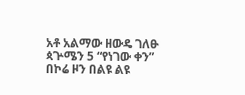አቶ አልማው ዘውዴ ገለፁ
ጳጕሜን 5 “የነገው ቀን” በኮሬ ዞን በልዩ ልዩ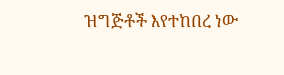ዝግጅቶች እየተከበረ ነው